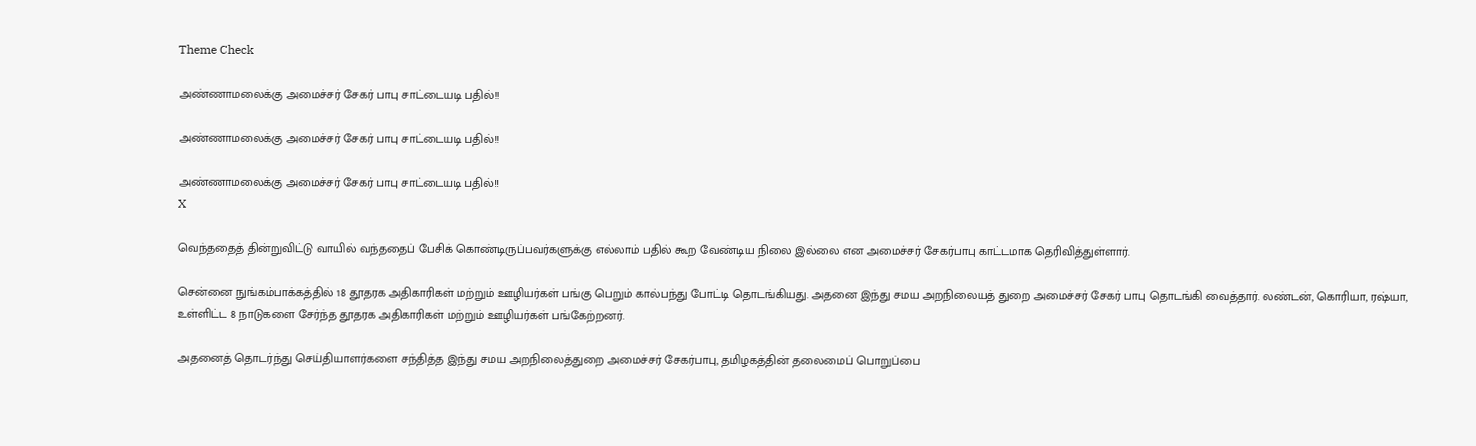Theme Check

அண்ணாமலைக்கு அமைச்சர் சேகர் பாபு சாட்டையடி பதில்!!

அண்ணாமலைக்கு அமைச்சர் சேகர் பாபு சாட்டையடி பதில்!!

அண்ணாமலைக்கு அமைச்சர் சேகர் பாபு சாட்டையடி பதில்!!
X

வெந்ததைத் தின்றுவிட்டு வாயில் வந்ததைப் பேசிக் கொண்டிருப்பவர்களுக்கு எல்லாம் பதில் கூற வேண்டிய நிலை இல்லை என அமைச்சர் சேகர்பாபு காட்டமாக தெரிவித்துள்ளார்.

சென்னை நுங்கம்பாக்கத்தில் 18 தூதரக அதிகாரிகள் மற்றும் ஊழியர்கள் பங்கு பெறும் கால்பந்து போட்டி தொடங்கியது. அதனை இந்து சமய அறநிலையத் துறை அமைச்சர் சேகர் பாபு தொடங்கி வைத்தார். லண்டன், கொரியா, ரஷ்யா, உள்ளிட்ட 8 நாடுகளை சேர்ந்த தூதரக அதிகாரிகள் மற்றும் ஊழியர்கள் பங்கேற்றனர்.

அதனைத் தொடர்ந்து செய்தியாளர்களை சந்தித்த இந்து சமய அறநிலைத்துறை அமைச்சர் சேகர்பாபு, தமிழகத்தின் தலைமைப் பொறுப்பை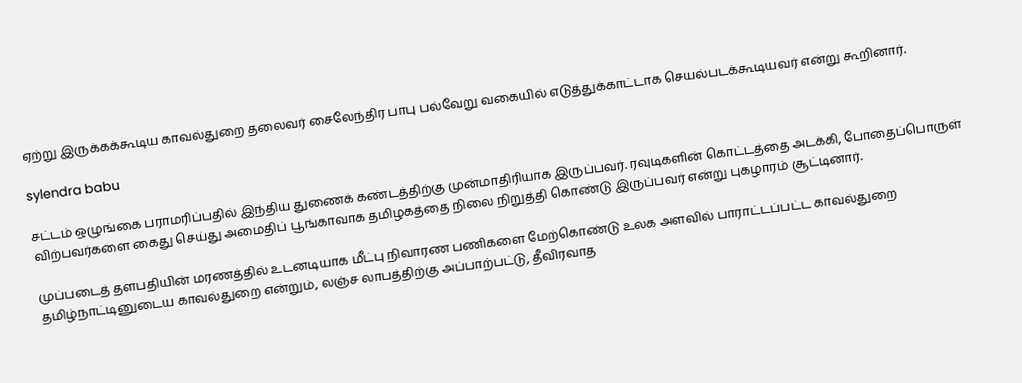ஏற்று இருக்கக்கூடிய காவல்துறை தலைவர் சைலேந்திர பாபு பல்வேறு வகையில் எடுத்துக்காட்டாக செயல்படக்கூடியவர் என்று கூறினார்.

sylendra babu

சட்டம் ஒழுங்கை பராமரிப்பதில் இந்திய துணைக் கண்டத்திற்கு முன்மாதிரியாக இருப்பவர். ரவுடிகளின் கொட்டத்தை அடக்கி, போதைப்பொருள் விற்பவர்களை கைது செய்து அமைதிப் பூங்காவாக தமிழகத்தை நிலை நிறுத்தி கொண்டு இருப்பவர் என்று புகழாரம் சூட்டினார்.

முப்படைத் தளபதியின் மரணத்தில் உடனடியாக மீட்பு நிவாரண பணிகளை மேற்கொண்டு உலக அளவில் பாராட்டப்பட்ட காவல்துறை தமிழ்நாட்டினுடைய காவல்துறை என்றும், லஞ்ச லாபத்திற்கு அப்பாற்பட்டு, தீவிரவாத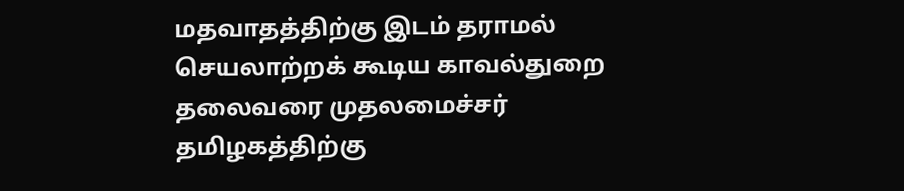மதவாதத்திற்கு இடம் தராமல் செயலாற்றக் கூடிய காவல்துறை தலைவரை முதலமைச்சர் தமிழகத்திற்கு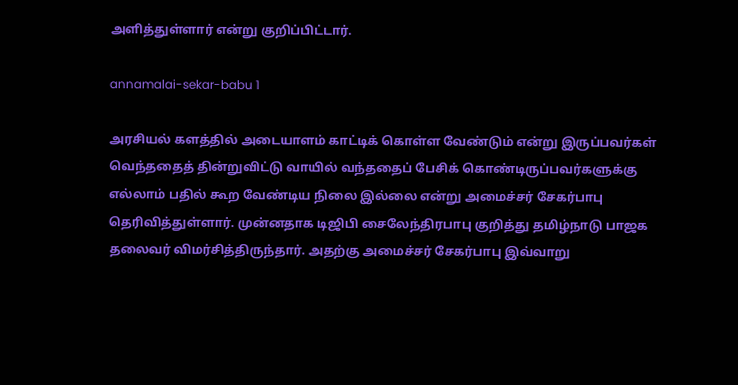அளித்துள்ளார் என்று குறிப்பிட்டார்.

annamalai-sekar-babu 1

அரசியல் களத்தில் அடையாளம் காட்டிக் கொள்ள வேண்டும் என்று இருப்பவர்கள் வெந்ததைத் தின்றுவிட்டு வாயில் வந்ததைப் பேசிக் கொண்டிருப்பவர்களுக்கு எல்லாம் பதில் கூற வேண்டிய நிலை இல்லை என்று அமைச்சர் சேகர்பாபு தெரிவித்துள்ளார். முன்னதாக டிஜிபி சைலேந்திரபாபு குறித்து தமிழ்நாடு பாஜக தலைவர் விமர்சித்திருந்தார். அதற்கு அமைச்சர் சேகர்பாபு இவ்வாறு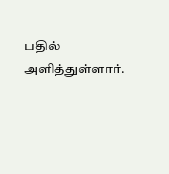பதில் அளித்துள்ளார்.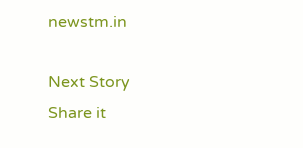newstm.in

Next Story
Share it